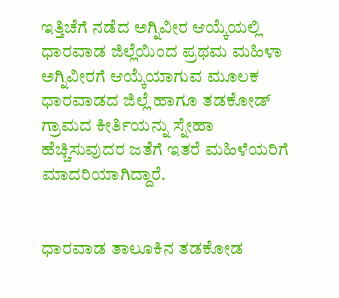ಇತ್ತಿಚೆಗೆ ನಡೆದ ಅಗ್ನಿವೀರ ಆಯ್ಕೆಯಲ್ಲಿ ಧಾರವಾಡ ಜಿಲ್ಲೆಯಿಂದ ಪ್ರಥಮ ಮಹಿಳಾ ಅಗ್ನಿವೀರಗೆ ಆಯ್ಕೆಯಾಗುವ ಮೂಲಕ ಧಾರವಾಡದ ಜಿಲ್ಲೆ ಹಾಗೂ ತಡಕೋಡ್ ಗ್ರಾಮದ ಕೀರ್ತಿಯನ್ನು ಸ್ನೇಹಾ ಹೆಚ್ಚಿಸುವುದರ ಜತೆಗೆ ಇತರೆ ಮಹಿಳೆಯರಿಗೆ ಮಾದರಿಯಾಗಿದ್ದಾರೆ.


ಧಾರವಾಡ ತಾಲೂಕಿನ ತಡಕೋಡ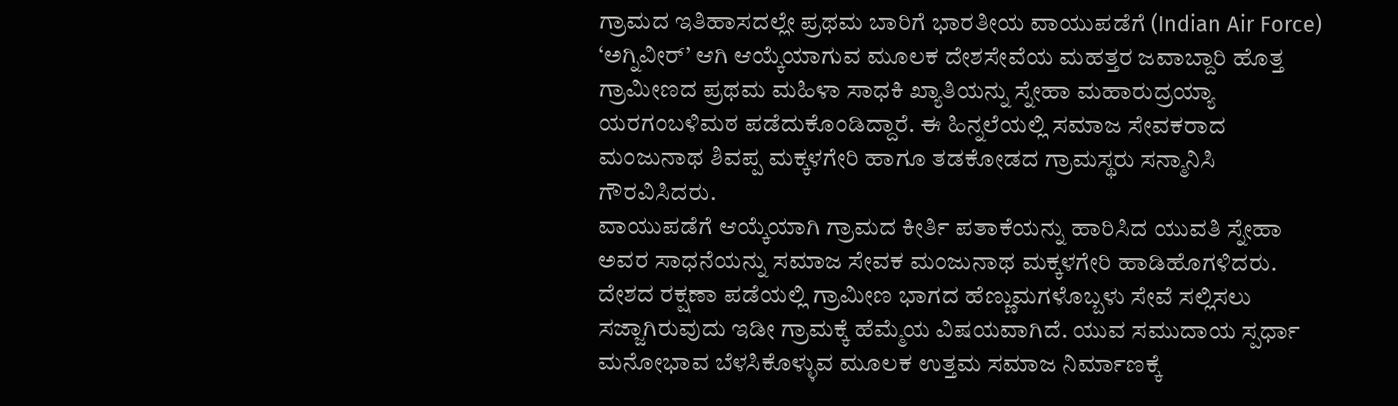ಗ್ರಾಮದ ಇತಿಹಾಸದಲ್ಲೇ ಪ್ರಥಮ ಬಾರಿಗೆ ಭಾರತೀಯ ವಾಯುಪಡೆಗೆ (Indian Air Force) ‘ಅಗ್ನಿವೀರ್’ ಆಗಿ ಆಯ್ಕೆಯಾಗುವ ಮೂಲಕ ದೇಶಸೇವೆಯ ಮಹತ್ತರ ಜವಾಬ್ದಾರಿ ಹೊತ್ತ ಗ್ರಾಮೀಣದ ಪ್ರಥಮ ಮಹಿಳಾ ಸಾಧಕಿ ಖ್ಯಾತಿಯನ್ನು ಸ್ನೇಹಾ ಮಹಾರುದ್ರಯ್ಯಾ ಯರಗಂಬಳಿಮಠ ಪಡೆದುಕೊಂಡಿದ್ದಾರೆ. ಈ ಹಿನ್ನಲೆಯಲ್ಲಿ ಸಮಾಜ ಸೇವಕರಾದ ಮಂಜುನಾಥ ಶಿವಪ್ಪ ಮಕ್ಕಳಗೇರಿ ಹಾಗೂ ತಡಕೋಡದ ಗ್ರಾಮಸ್ಥರು ಸನ್ಮಾನಿಸಿ ಗೌರವಿಸಿದರು.
ವಾಯುಪಡೆಗೆ ಆಯ್ಕೆಯಾಗಿ ಗ್ರಾಮದ ಕೀರ್ತಿ ಪತಾಕೆಯನ್ನು ಹಾರಿಸಿದ ಯುವತಿ ಸ್ನೇಹಾ ಅವರ ಸಾಧನೆಯನ್ನು ಸಮಾಜ ಸೇವಕ ಮಂಜುನಾಥ ಮಕ್ಕಳಗೇರಿ ಹಾಡಿಹೊಗಳಿದರು. ದೇಶದ ರಕ್ಷಣಾ ಪಡೆಯಲ್ಲಿ ಗ್ರಾಮೀಣ ಭಾಗದ ಹೆಣ್ಣುಮಗಳೊಬ್ಬಳು ಸೇವೆ ಸಲ್ಲಿಸಲು ಸಜ್ಜಾಗಿರುವುದು ಇಡೀ ಗ್ರಾಮಕ್ಕೆ ಹೆಮ್ಮೆಯ ವಿಷಯವಾಗಿದೆ. ಯುವ ಸಮುದಾಯ ಸ್ಪರ್ಧಾ ಮನೋಭಾವ ಬೆಳಸಿಕೊಳ್ಳುವ ಮೂಲಕ ಉತ್ತಮ ಸಮಾಜ ನಿರ್ಮಾಣಕ್ಕೆ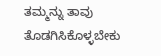ತಮ್ಮನ್ನು ತಾವು ತೊಡಗಿಸಿಕೊಳ್ಳಬೇಕು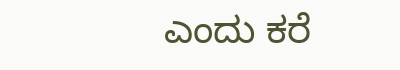ಎಂದು ಕರೆ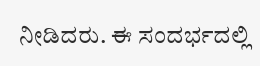ನೀಡಿದರು. ಈ ಸಂದರ್ಭದಲ್ಲಿ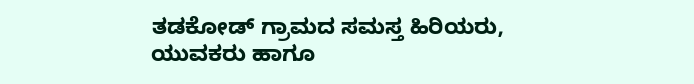ತಡಕೋಡ್ ಗ್ರಾಮದ ಸಮಸ್ತ ಹಿರಿಯರು, ಯುವಕರು ಹಾಗೂ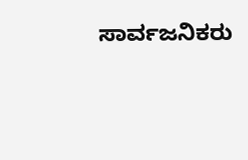ಸಾರ್ವಜನಿಕರು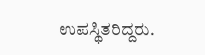ಉಪಸ್ಥಿತರಿದ್ದರು.